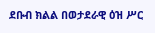ደቡብ ክልል በወታደራዊ ዕዝ ሥር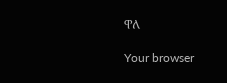ዋለ

Your browser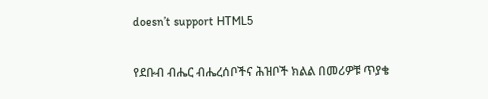doesn’t support HTML5

የደቡብ ብሔር ብሔረሰቦችና ሕዝቦች ክልል በመሪዎቹ ጥያቄ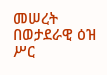መሠረት በወታደራዊ ዕዝ ሥር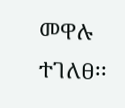መዋሉ ተገለፀ፡፡